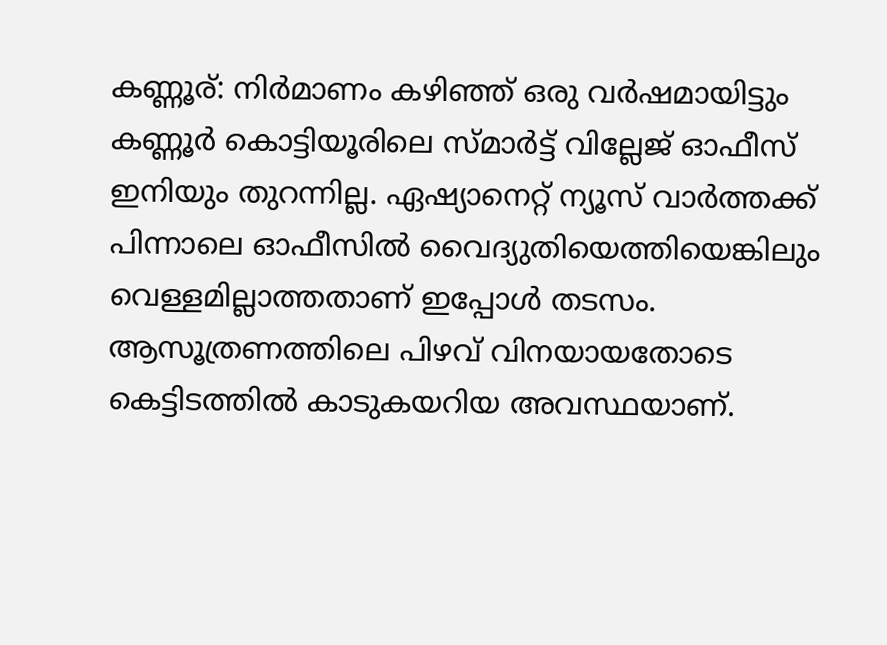കണ്ണൂര്: നിർമാണം കഴിഞ്ഞ് ഒരു വർഷമായിട്ടും കണ്ണൂർ കൊട്ടിയൂരിലെ സ്മാർട്ട് വില്ലേജ് ഓഫീസ് ഇനിയും തുറന്നില്ല. ഏഷ്യാനെറ്റ് ന്യൂസ് വാർത്തക്ക് പിന്നാലെ ഓഫീസിൽ വൈദ്യുതിയെത്തിയെങ്കിലും വെള്ളമില്ലാത്തതാണ് ഇപ്പോൾ തടസം. ആസൂത്രണത്തിലെ പിഴവ് വിനയായതോടെ കെട്ടിടത്തിൽ കാടുകയറിയ അവസ്ഥയാണ്.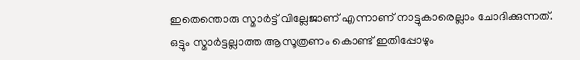ഇതെന്തൊരു സ്മാർട്ട് വില്ലേജാണ് എന്നാണ് നാട്ടുകാരെല്ലാം ചോദിക്കുന്നത്.
ഒട്ടും സ്മാർട്ടല്ലാത്ത ആസൂത്രണം കൊണ്ട് ഇതിപ്പോഴും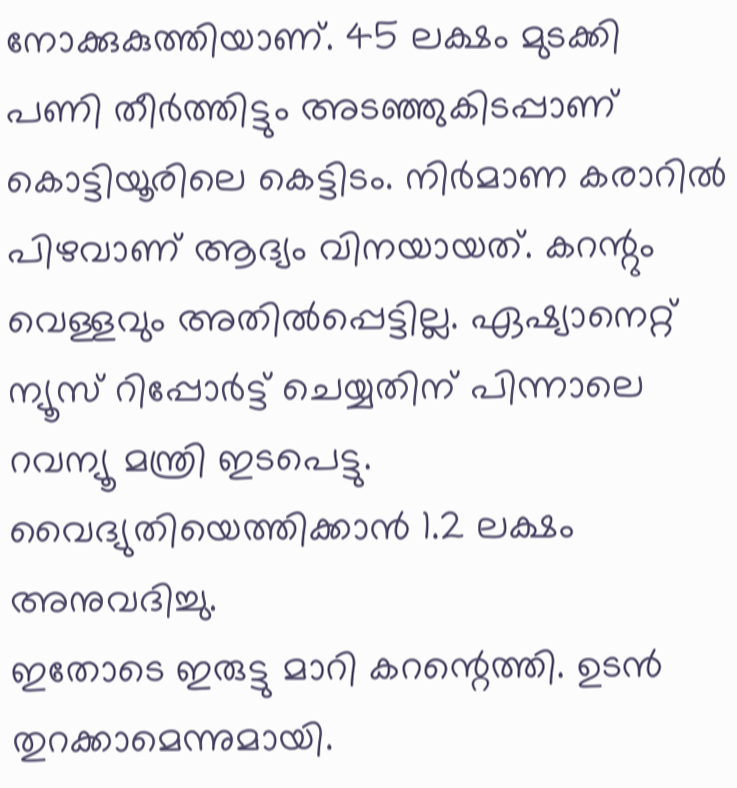നോക്കുകുത്തിയാണ്. 45 ലക്ഷം മുടക്കി പണി തീർത്തിട്ടും അടഞ്ഞുകിടപ്പാണ് കൊട്ടിയൂരിലെ കെട്ടിടം. നിർമാണ കരാറിൽ പിഴവാണ് ആദ്യം വിനയായത്. കറന്റും വെള്ളവും അതിൽപ്പെട്ടില്ല. ഏഷ്യാനെറ്റ് ന്യൂസ് റിപ്പോർട്ട് ചെയ്യതിന് പിന്നാലെ റവന്യൂ മന്ത്രി ഇടപെട്ടു. വൈദ്യുതിയെത്തിക്കാൻ 1.2 ലക്ഷം അനുവദിച്ചു.
ഇതോടെ ഇരുട്ടു മാറി കറന്റെത്തി. ഉടൻ തുറക്കാമെന്നുമായി.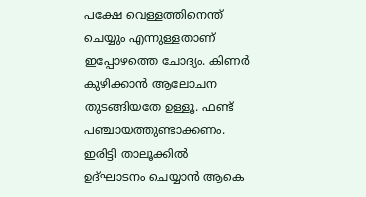പക്ഷേ വെള്ളത്തിനെന്ത് ചെയ്യും എന്നുള്ളതാണ് ഇപ്പോഴത്തെ ചോദ്യം. കിണർ കുഴിക്കാൻ ആലോചന തുടങ്ങിയതേ ഉള്ളൂ. ഫണ്ട് പഞ്ചായത്തുണ്ടാക്കണം. ഇരിട്ടി താലൂക്കിൽ ഉദ്ഘാടനം ചെയ്യാൻ ആകെ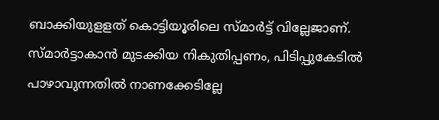ബാക്കിയുളളത് കൊട്ടിയൂരിലെ സ്മാർട്ട് വില്ലേജാണ്. സ്മാർട്ടാകാൻ മുടക്കിയ നികുതിപ്പണം, പിടിപ്പുകേടിൽ പാഴാവുന്നതിൽ നാണക്കേടില്ലേ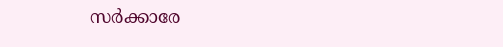സർക്കാരേ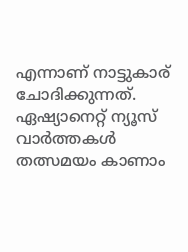എന്നാണ് നാട്ടുകാര് ചോദിക്കുന്നത്.
ഏഷ്യാനെറ്റ് ന്യൂസ് വാർത്തകൾ തത്സമയം കാണാം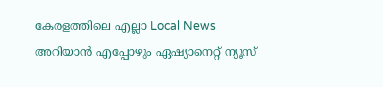കേരളത്തിലെ എല്ലാ Local News അറിയാൻ എപ്പോഴും ഏഷ്യാനെറ്റ് ന്യൂസ്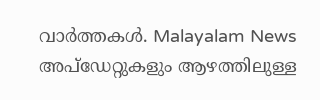വാർത്തകൾ. Malayalam News അപ്ഡേറ്റുകളും ആഴത്തിലുള്ള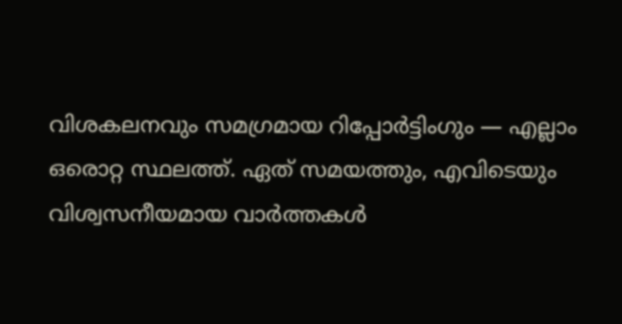വിശകലനവും സമഗ്രമായ റിപ്പോർട്ടിംഗും — എല്ലാം ഒരൊറ്റ സ്ഥലത്ത്. ഏത് സമയത്തും, എവിടെയും വിശ്വസനീയമായ വാർത്തകൾ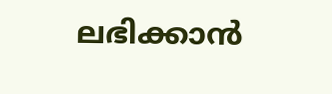ലഭിക്കാൻ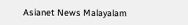Asianet News Malayalam